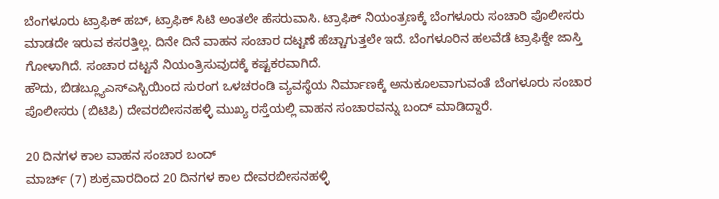ಬೆಂಗಳೂರು ಟ್ರಾಫಿಕ್ ಹಬ್, ಟ್ರಾಫಿಕ್ ಸಿಟಿ ಅಂತಲೇ ಹೆಸರುವಾಸಿ. ಟ್ರಾಫಿಕ್ ನಿಯಂತ್ರಣಕ್ಕೆ ಬೆಂಗಳೂರು ಸಂಚಾರಿ ಪೊಲೀಸರು ಮಾಡದೇ ಇರುವ ಕಸರತ್ತಿಲ್ಲ. ದಿನೇ ದಿನೆ ವಾಹನ ಸಂಚಾರ ದಟ್ಟಣೆ ಹೆಚ್ಚಾಗುತ್ತಲೇ ಇದೆ. ಬೆಂಗಳೂರಿನ ಹಲವೆಡೆ ಟ್ರಾಫಿಕ್ದೇ ಜಾಸ್ತಿ ಗೋಳಾಗಿದೆ. ಸಂಚಾರ ದಟ್ಟನೆ ನಿಯಂತ್ರಿಸುವುದಕ್ಕೆ ಕಷ್ಟಕರವಾಗಿದೆ.
ಹೌದು, ಬಿಡಬ್ಲ್ಯೂಎಸ್ಎಸ್ಬಿಯಿಂದ ಸುರಂಗ ಒಳಚರಂಡಿ ವ್ಯವಸ್ಥೆಯ ನಿರ್ಮಾಣಕ್ಕೆ ಅನುಕೂಲವಾಗುವಂತೆ ಬೆಂಗಳೂರು ಸಂಚಾರ ಪೊಲೀಸರು (ಬಿಟಿಪಿ) ದೇವರಬೀಸನಹಳ್ಳಿ ಮುಖ್ಯ ರಸ್ತೆಯಲ್ಲಿ ವಾಹನ ಸಂಚಾರವನ್ನು ಬಂದ್ ಮಾಡಿದ್ದಾರೆ.

20 ದಿನಗಳ ಕಾಲ ವಾಹನ ಸಂಚಾರ ಬಂದ್
ಮಾರ್ಚ್ (7) ಶುಕ್ರವಾರದಿಂದ 20 ದಿನಗಳ ಕಾಲ ದೇವರಬೀಸನಹಳ್ಳಿ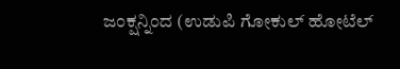ಜಂಕ್ಷನ್ನಿಂದ (ಉಡುಪಿ ಗೋಕುಲ್ ಹೋಟೆಲ್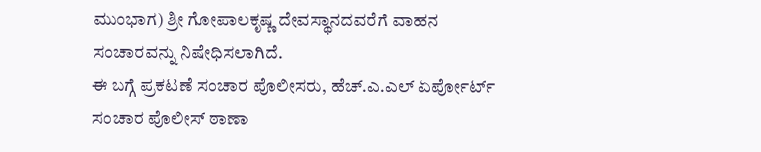ಮುಂಭಾಗ) ಶ್ರೀ ಗೋಪಾಲಕೃಷ್ಣ ದೇವಸ್ಥಾನದವರೆಗೆ ವಾಹನ ಸಂಚಾರವನ್ನು ನಿಷೇಧಿಸಲಾಗಿದೆ.
ಈ ಬಗ್ಗೆ ಪ್ರಕಟಣೆ ಸಂಚಾರ ಪೊಲೀಸರು, ಹೆಚ್.ಎ.ಎಲ್ ಏರ್ಪೋರ್ಟ್ ಸಂಚಾರ ಪೊಲೀಸ್ ಠಾಣಾ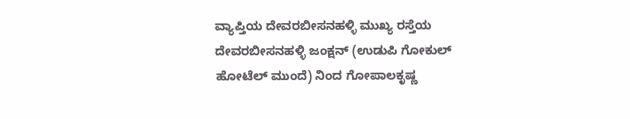ವ್ಯಾಪ್ತಿಯ ದೇವರಬೀಸನಹಳ್ಳಿ ಮುಖ್ಯ ರಸ್ತೆಯ ದೇವರಬೀಸನಹಳ್ಳಿ ಜಂಕ್ಷನ್ (ಉಡುಪಿ ಗೋಕುಲ್ ಹೋಟೆಲ್ ಮುಂದೆ) ನಿಂದ ಗೋಪಾಲಕೃಷ್ಣ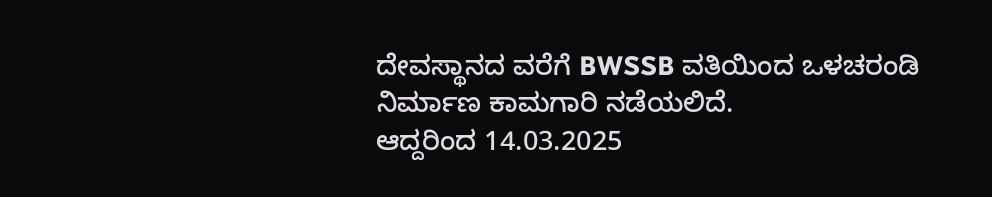ದೇವಸ್ಥಾನದ ವರೆಗೆ BWSSB ವತಿಯಿಂದ ಒಳಚರಂಡಿ ನಿರ್ಮಾಣ ಕಾಮಗಾರಿ ನಡೆಯಲಿದೆ.
ಆದ್ದರಿಂದ 14.03.2025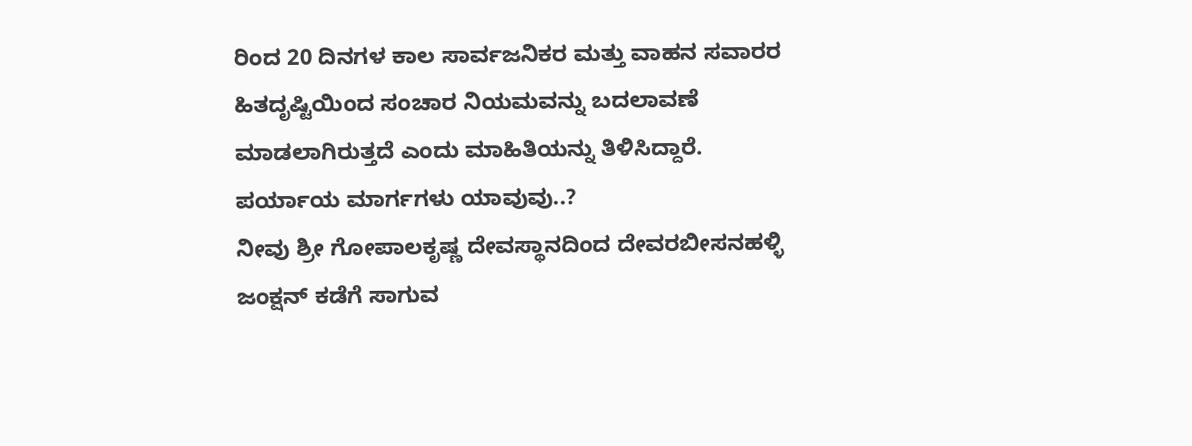ರಿಂದ 20 ದಿನಗಳ ಕಾಲ ಸಾರ್ವಜನಿಕರ ಮತ್ತು ವಾಹನ ಸವಾರರ ಹಿತದೃಷ್ಟಿಯಿಂದ ಸಂಚಾರ ನಿಯಮವನ್ನು ಬದಲಾವಣೆ ಮಾಡಲಾಗಿರುತ್ತದೆ ಎಂದು ಮಾಹಿತಿಯನ್ನು ತಿಳಿಸಿದ್ದಾರೆ.
ಪರ್ಯಾಯ ಮಾರ್ಗಗಳು ಯಾವುವು..?
ನೀವು ಶ್ರೀ ಗೋಪಾಲಕೃಷ್ಣ ದೇವಸ್ಥಾನದಿಂದ ದೇವರಬೀಸನಹಳ್ಳಿ ಜಂಕ್ಷನ್ ಕಡೆಗೆ ಸಾಗುವ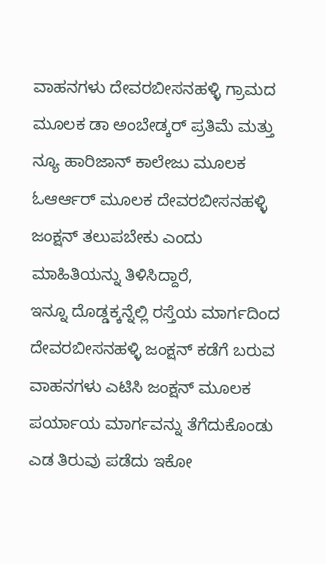ವಾಹನಗಳು ದೇವರಬೀಸನಹಳ್ಳಿ ಗ್ರಾಮದ ಮೂಲಕ ಡಾ ಅಂಬೇಡ್ಕರ್ ಪ್ರತಿಮೆ ಮತ್ತು ನ್ಯೂ ಹಾರಿಜಾನ್ ಕಾಲೇಜು ಮೂಲಕ ಓಆರ್ಆರ್ ಮೂಲಕ ದೇವರಬೀಸನಹಳ್ಳಿ ಜಂಕ್ಷನ್ ತಲುಪಬೇಕು ಎಂದು ಮಾಹಿತಿಯನ್ನು ತಿಳಿಸಿದ್ದಾರೆ,
ಇನ್ನೂ ದೊಡ್ಡಕ್ಕನ್ನೆಲ್ಲಿ ರಸ್ತೆಯ ಮಾರ್ಗದಿಂದ ದೇವರಬೀಸನಹಳ್ಳಿ ಜಂಕ್ಷನ್ ಕಡೆಗೆ ಬರುವ ವಾಹನಗಳು ಎಟಿಸಿ ಜಂಕ್ಷನ್ ಮೂಲಕ ಪರ್ಯಾಯ ಮಾರ್ಗವನ್ನು ತೆಗೆದುಕೊಂಡು ಎಡ ತಿರುವು ಪಡೆದು ಇಕೋ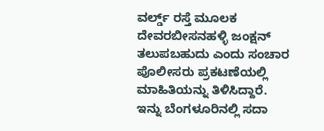ವರ್ಲ್ಡ್ ರಸ್ತೆ ಮೂಲಕ ದೇವರಬೀಸನಹಳ್ಳಿ ಜಂಕ್ಷನ್ ತಲುಪಬಹುದು ಎಂದು ಸಂಚಾರ ಪೊಲೀಸರು ಪ್ರಕಟಣೆಯಲ್ಲಿ ಮಾಹಿತಿಯನ್ನು ತಿಳಿಸಿದ್ದಾರೆ.
ಇನ್ನು ಬೆಂಗಳೂರಿನಲ್ಲಿ ಸದಾ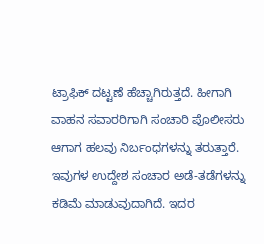ಟ್ರಾಫಿಕ್ ದಟ್ಟಣೆ ಹೆಚ್ಚಾಗಿರುತ್ತದೆ. ಹೀಗಾಗಿ ವಾಹನ ಸವಾರರಿಗಾಗಿ ಸಂಚಾರಿ ಪೊಲೀಸರು ಆಗಾಗ ಹಲವು ನಿರ್ಬಂಧಗಳನ್ನು ತರುತ್ತಾರೆ. ಇವುಗಳ ಉದ್ದೇಶ ಸಂಚಾರ ಅಡೆ-ತಡೆಗಳನ್ನು ಕಡಿಮೆ ಮಾಡುವುದಾಗಿದೆ. ಇದರ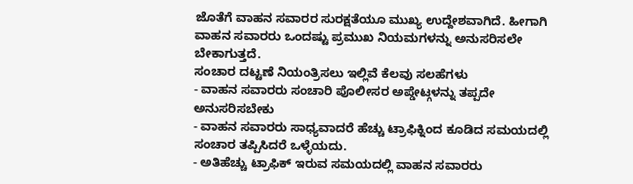ಜೊತೆಗೆ ವಾಹನ ಸವಾರರ ಸುರಕ್ಷತೆಯೂ ಮುಖ್ಯ ಉದ್ದೇಶವಾಗಿದೆ. ಹೀಗಾಗಿ ವಾಹನ ಸವಾರರು ಒಂದಷ್ಟು ಪ್ರಮುಖ ನಿಯಮಗಳನ್ನು ಅನುಸರಿಸಲೇ ಬೇಕಾಗುತ್ತದೆ.
ಸಂಚಾರ ದಟ್ಟಣೆ ನಿಯಂತ್ರಿಸಲು ಇಲ್ಲಿವೆ ಕೆಲವು ಸಲಹೆಗಳು
- ವಾಹನ ಸವಾರರು ಸಂಚಾರಿ ಪೊಲೀಸರ ಅಪ್ಡೇಟ್ಗಳನ್ನು ತಪ್ಪದೇ ಅನುಸರಿಸಬೇಕು
- ವಾಹನ ಸವಾರರು ಸಾಧ್ಯವಾದರೆ ಹೆಚ್ಚು ಟ್ರಾಫಿಕ್ನಿಂದ ಕೂಡಿದ ಸಮಯದಲ್ಲಿ ಸಂಚಾರ ತಪ್ಪಿಸಿದರೆ ಒಳ್ಳೆಯದು.
- ಅತಿಹೆಚ್ಚು ಟ್ರಾಫಿಕ್ ಇರುವ ಸಮಯದಲ್ಲಿ ವಾಹನ ಸವಾರರು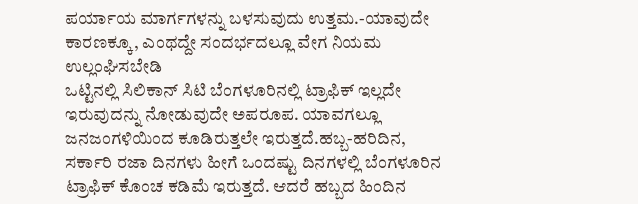ಪರ್ಯಾಯ ಮಾರ್ಗಗಳನ್ನು ಬಳಸುವುದು ಉತ್ತಮ.-ಯಾವುದೇ ಕಾರಣಕ್ಕೂ, ಎಂಥದ್ದೇ ಸಂದರ್ಭದಲ್ಲೂ ವೇಗ ನಿಯಮ ಉಲ್ಲಂಘಿಸಬೇಡಿ
ಒಟ್ಟಿನಲ್ಲಿ ಸಿಲಿಕಾನ್ ಸಿಟಿ ಬೆಂಗಳೂರಿನಲ್ಲಿ ಟ್ರಾಫಿಕ್ ಇಲ್ಲದೇ ಇರುವುದನ್ನು ನೋಡುವುದೇ ಅಪರೂಪ. ಯಾವಗಲ್ಲೂ ಜನಜಂಗಳಿಯಿಂದ ಕೂಡಿರುತ್ತಲೇ ಇರುತ್ತದೆ.ಹಬ್ಬ-ಹರಿದಿನ, ಸರ್ಕಾರಿ ರಜಾ ದಿನಗಳು ಹೀಗೆ ಒಂದಷ್ಟು ದಿನಗಳಲ್ಲಿ ಬೆಂಗಳೂರಿನ ಟ್ರಾಫಿಕ್ ಕೊಂಚ ಕಡಿಮೆ ಇರುತ್ತದೆ. ಆದರೆ ಹಬ್ಬದ ಹಿಂದಿನ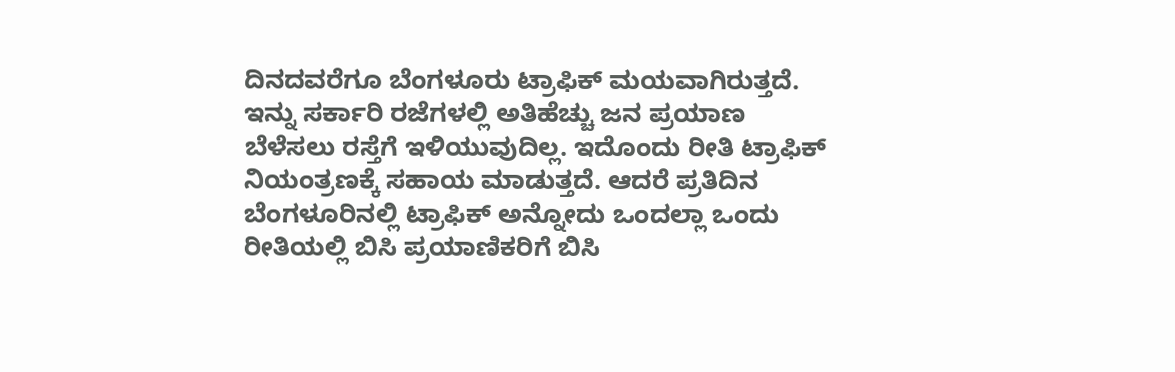ದಿನದವರೆಗೂ ಬೆಂಗಳೂರು ಟ್ರಾಫಿಕ್ ಮಯವಾಗಿರುತ್ತದೆ. ಇನ್ನು ಸರ್ಕಾರಿ ರಜೆಗಳಲ್ಲಿ ಅತಿಹೆಚ್ಚು ಜನ ಪ್ರಯಾಣ ಬೆಳೆಸಲು ರಸ್ತೆಗೆ ಇಳಿಯುವುದಿಲ್ಲ. ಇದೊಂದು ರೀತಿ ಟ್ರಾಫಿಕ್ ನಿಯಂತ್ರಣಕ್ಕೆ ಸಹಾಯ ಮಾಡುತ್ತದೆ. ಆದರೆ ಪ್ರತಿದಿನ ಬೆಂಗಳೂರಿನಲ್ಲಿ ಟ್ರಾಫಿಕ್ ಅನ್ನೋದು ಒಂದಲ್ಲಾ ಒಂದು ರೀತಿಯಲ್ಲಿ ಬಿಸಿ ಪ್ರಯಾಣಿಕರಿಗೆ ಬಿಸಿ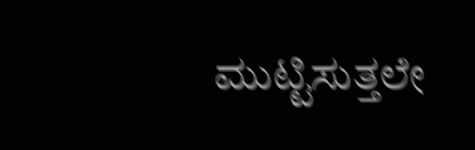ಮುಟ್ಟಿಸುತ್ತಲೇ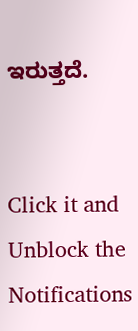ಇರುತ್ತದೆ.


Click it and Unblock the Notifications